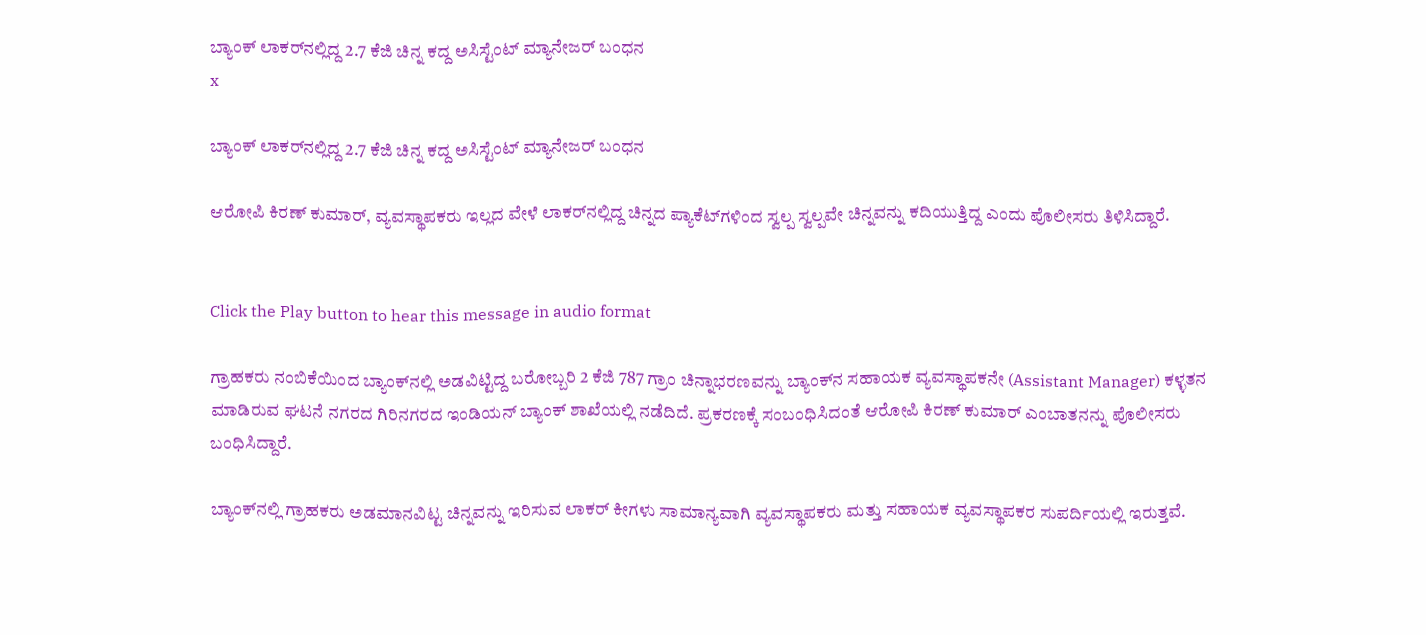ಬ್ಯಾಂಕ್ ಲಾಕರ್‌ನಲ್ಲಿದ್ದ 2.7 ಕೆಜಿ ಚಿನ್ನ ಕದ್ದ ಅಸಿಸ್ಟೆಂಟ್ ಮ್ಯಾನೇಜರ್ ಬಂಧನ
x

ಬ್ಯಾಂಕ್ ಲಾಕರ್‌ನಲ್ಲಿದ್ದ 2.7 ಕೆಜಿ ಚಿನ್ನ ಕದ್ದ ಅಸಿಸ್ಟೆಂಟ್ ಮ್ಯಾನೇಜರ್ ಬಂಧನ

ಆರೋಪಿ ಕಿರಣ್ ಕುಮಾರ್, ವ್ಯವಸ್ಥಾಪಕರು ಇಲ್ಲದ ವೇಳೆ ಲಾಕರ್‌ನಲ್ಲಿದ್ದ ಚಿನ್ನದ ಪ್ಯಾಕೆಟ್‌ಗಳಿಂದ ಸ್ವಲ್ಪ ಸ್ವಲ್ಪವೇ ಚಿನ್ನವನ್ನು ಕದಿಯುತ್ತಿದ್ದ ಎಂದು ಪೊಲೀಸರು ತಿಳಿಸಿದ್ದಾರೆ.


Click the Play button to hear this message in audio format

ಗ್ರಾಹಕರು ನಂಬಿಕೆಯಿಂದ ಬ್ಯಾಂಕ್‌ನಲ್ಲಿ ಅಡವಿಟ್ಟಿದ್ದ ಬರೋಬ್ಬರಿ 2 ಕೆಜಿ 787 ಗ್ರಾಂ ಚಿನ್ನಾಭರಣವನ್ನು ಬ್ಯಾಂಕ್‌ನ ಸಹಾಯಕ ವ್ಯವಸ್ಥಾಪಕನೇ (Assistant Manager) ಕಳ್ಳತನ ಮಾಡಿರುವ ಘಟನೆ ನಗರದ ಗಿರಿನಗರದ ಇಂಡಿಯನ್ ಬ್ಯಾಂಕ್ ಶಾಖೆಯಲ್ಲಿ ನಡೆದಿದೆ. ಪ್ರಕರಣಕ್ಕೆ ಸಂಬಂಧಿಸಿದಂತೆ ಆರೋಪಿ ಕಿರಣ್ ಕುಮಾರ್ ಎಂಬಾತನನ್ನು ಪೊಲೀಸರು ಬಂಧಿಸಿದ್ದಾರೆ.

ಬ್ಯಾಂಕ್‌ನಲ್ಲಿ ಗ್ರಾಹಕರು ಅಡಮಾನವಿಟ್ಟ ಚಿನ್ನವನ್ನು ಇರಿಸುವ ಲಾಕರ್ ಕೀಗಳು ಸಾಮಾನ್ಯವಾಗಿ ವ್ಯವಸ್ಥಾಪಕರು ಮತ್ತು ಸಹಾಯಕ ವ್ಯವಸ್ಥಾಪಕರ ಸುಪರ್ದಿಯಲ್ಲಿ ಇರುತ್ತವೆ.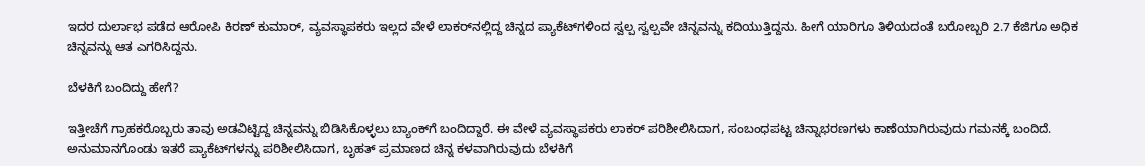ಇದರ ದುರ್ಲಾಭ ಪಡೆದ ಆರೋಪಿ ಕಿರಣ್ ಕುಮಾರ್, ವ್ಯವಸ್ಥಾಪಕರು ಇಲ್ಲದ ವೇಳೆ ಲಾಕರ್‌ನಲ್ಲಿದ್ದ ಚಿನ್ನದ ಪ್ಯಾಕೆಟ್‌ಗಳಿಂದ ಸ್ವಲ್ಪ ಸ್ವಲ್ಪವೇ ಚಿನ್ನವನ್ನು ಕದಿಯುತ್ತಿದ್ದನು. ಹೀಗೆ ಯಾರಿಗೂ ತಿಳಿಯದಂತೆ ಬರೋಬ್ಬರಿ 2.7 ಕೆಜಿಗೂ ಅಧಿಕ ಚಿನ್ನವನ್ನು ಆತ ಎಗರಿಸಿದ್ದನು.

ಬೆಳಕಿಗೆ ಬಂದಿದ್ದು ಹೇಗೆ?

ಇತ್ತೀಚೆಗೆ ಗ್ರಾಹಕರೊಬ್ಬರು ತಾವು ಅಡವಿಟ್ಟಿದ್ದ ಚಿನ್ನವನ್ನು ಬಿಡಿಸಿಕೊಳ್ಳಲು ಬ್ಯಾಂಕ್‌ಗೆ ಬಂದಿದ್ದಾರೆ. ಈ ವೇಳೆ ವ್ಯವಸ್ಥಾಪಕರು ಲಾಕರ್ ಪರಿಶೀಲಿಸಿದಾಗ, ಸಂಬಂಧಪಟ್ಟ ಚಿನ್ನಾಭರಣಗಳು ಕಾಣೆಯಾಗಿರುವುದು ಗಮನಕ್ಕೆ ಬಂದಿದೆ. ಅನುಮಾನಗೊಂಡು ಇತರೆ ಪ್ಯಾಕೆಟ್‌ಗಳನ್ನು ಪರಿಶೀಲಿಸಿದಾಗ, ಬೃಹತ್ ಪ್ರಮಾಣದ ಚಿನ್ನ ಕಳವಾಗಿರುವುದು ಬೆಳಕಿಗೆ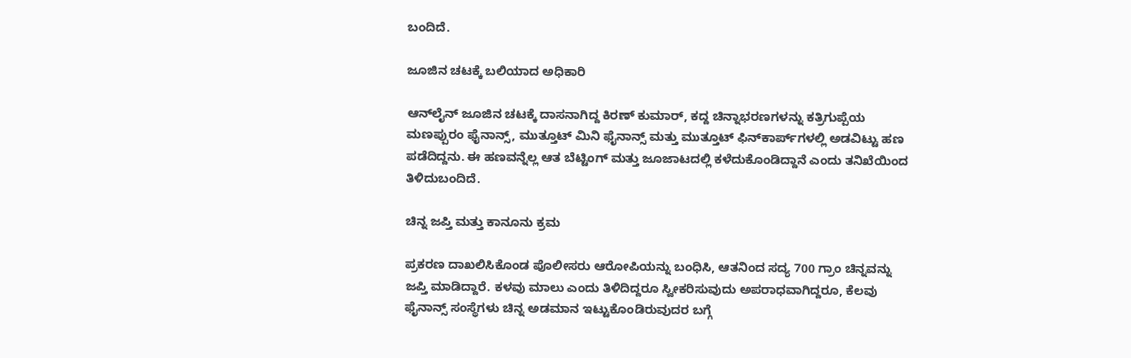ಬಂದಿದೆ.

ಜೂಜಿನ ಚಟಕ್ಕೆ ಬಲಿಯಾದ ಅಧಿಕಾರಿ

ಆನ್‌ಲೈನ್ ಜೂಜಿನ ಚಟಕ್ಕೆ ದಾಸನಾಗಿದ್ದ ಕಿರಣ್ ಕುಮಾರ್, ಕದ್ದ ಚಿನ್ನಾಭರಣಗಳನ್ನು ಕತ್ರಿಗುಪ್ಪೆಯ ಮಣಪ್ಪುರಂ ಫೈನಾನ್ಸ್, ಮುತ್ತೂಟ್ ಮಿನಿ ಫೈನಾನ್ಸ್ ಮತ್ತು ಮುತ್ತೂಟ್ ಫಿನ್‌ಕಾರ್ಪ್‌ಗಳಲ್ಲಿ ಅಡವಿಟ್ಟು ಹಣ ಪಡೆದಿದ್ದನು. ಈ ಹಣವನ್ನೆಲ್ಲ ಆತ ಬೆಟ್ಟಿಂಗ್ ಮತ್ತು ಜೂಜಾಟದಲ್ಲಿ ಕಳೆದುಕೊಂಡಿದ್ದಾನೆ ಎಂದು ತನಿಖೆಯಿಂದ ತಿಳಿದುಬಂದಿದೆ.

ಚಿನ್ನ ಜಪ್ತಿ ಮತ್ತು ಕಾನೂನು ಕ್ರಮ

ಪ್ರಕರಣ ದಾಖಲಿಸಿಕೊಂಡ ಪೊಲೀಸರು ಆರೋಪಿಯನ್ನು ಬಂಧಿಸಿ, ಆತನಿಂದ ಸದ್ಯ 700 ಗ್ರಾಂ ಚಿನ್ನವನ್ನು ಜಪ್ತಿ ಮಾಡಿದ್ದಾರೆ. ಕಳವು ಮಾಲು ಎಂದು ತಿಳಿದಿದ್ದರೂ ಸ್ವೀಕರಿಸುವುದು ಅಪರಾಧವಾಗಿದ್ದರೂ, ಕೆಲವು ಫೈನಾನ್ಸ್ ಸಂಸ್ಥೆಗಳು ಚಿನ್ನ ಅಡಮಾನ ಇಟ್ಟುಕೊಂಡಿರುವುದರ ಬಗ್ಗೆ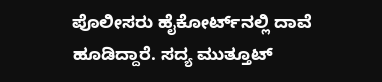ಪೊಲೀಸರು ಹೈಕೋರ್ಟ್‌ನಲ್ಲಿ ದಾವೆ ಹೂಡಿದ್ದಾರೆ. ಸದ್ಯ ಮುತ್ತೂಟ್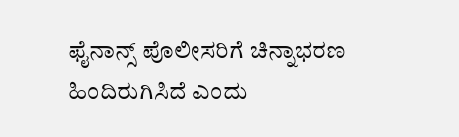ಫೈನಾನ್ಸ್ ಪೊಲೀಸರಿಗೆ ಚಿನ್ನಾಭರಣ ಹಿಂದಿರುಗಿಸಿದೆ ಎಂದು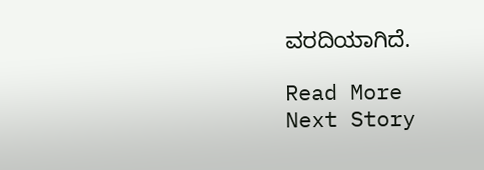ವರದಿಯಾಗಿದೆ.

Read More
Next Story